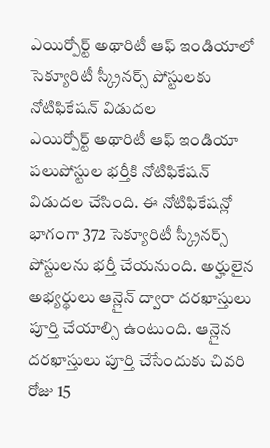ఎయిర్పోర్ట్ అథారిటీ ఆఫ్ ఇండియాలో సెక్యూరిటీ స్క్రీనర్స్ పోస్టులకు నోటిఫికేషన్ విడుదల
ఎయిర్పోర్ట్ అథారిటీ ఆఫ్ ఇండియా పలుపోస్టుల భర్తీకి నోటిఫికేషన్ విడుదల చేసింది. ఈ నోటిఫికేషన్లో భాగంగా 372 సెక్యూరిటీ స్క్రీనర్స్ పోస్టులను భర్తీ చేయనుంది. అర్హులైన అభ్యర్థులు ఆన్లైన్ ద్వారా దరఖాస్తులు పూర్తి చేయాల్సి ఉంటుంది. ఆన్లైన దరఖాస్తులు పూర్తి చేసేందుకు చివరి రోజు 15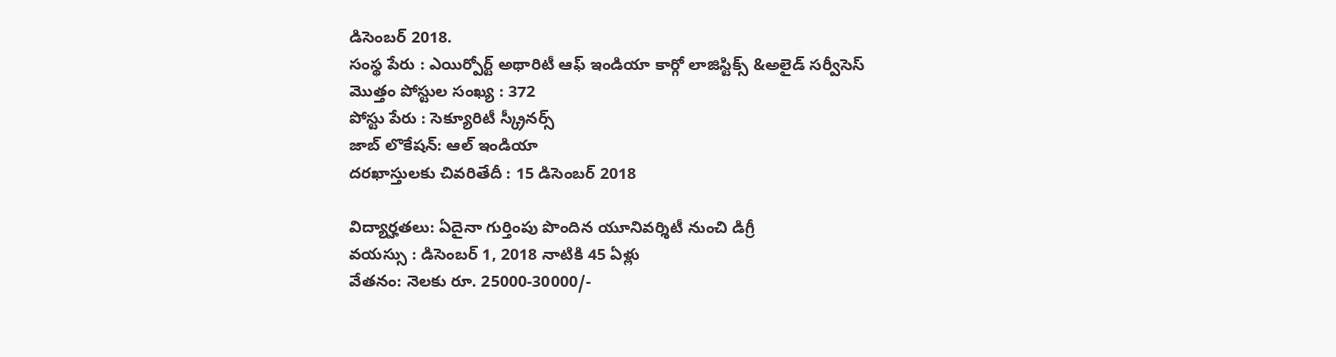డిసెంబర్ 2018.
సంస్థ పేరు : ఎయిర్పోర్ట్ అథారిటీ ఆఫ్ ఇండియా కార్గో లాజిస్టిక్స్ &అలైడ్ సర్వీసెస్
మొత్తం పోస్టుల సంఖ్య : 372
పోస్టు పేరు : సెక్యూరిటీ స్క్రీనర్స్
జాబ్ లొకేషన్: ఆల్ ఇండియా
దరఖాస్తులకు చివరితేదీ : 15 డిసెంబర్ 2018

విద్యార్హతలు: ఏదైనా గుర్తింపు పొందిన యూనివర్శిటీ నుంచి డిగ్రీ
వయస్సు : డిసెంబర్ 1, 2018 నాటికి 45 ఏళ్లు
వేతనం: నెలకు రూ. 25000-30000/-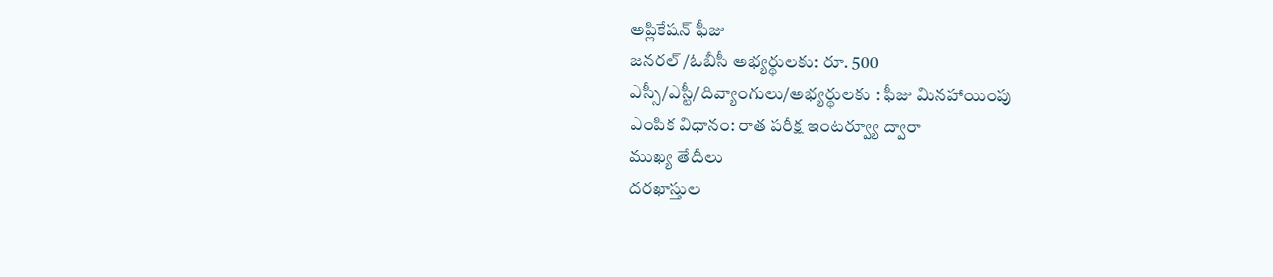అప్లికేషన్ ఫీజు
జనరల్ /ఓబీసీ అభ్యర్థులకు: రూ. 500
ఎస్సీ/ఎస్టీ/దివ్యాంగులు/అభ్యర్థులకు : ఫీజు మినహాయింపు
ఎంపిక విధానం: రాత పరీక్ష ఇంటర్వ్యూ ద్వారా
ముఖ్య తేదీలు
దరఖాస్తుల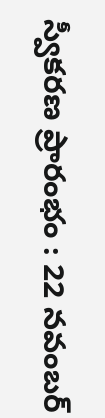స్వీకరణ ప్రారంభం : 22 నవంబర్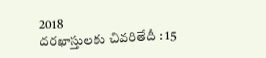2018
దరఖాస్తులకు చివరితేదీ : 15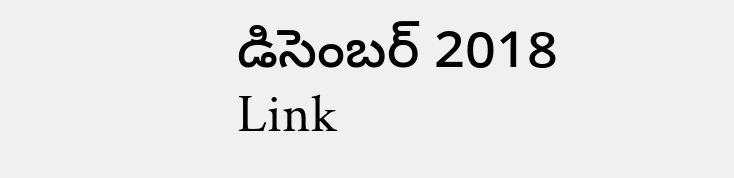డిసెంబర్ 2018
Link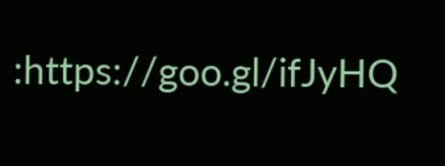:https://goo.gl/ifJyHQ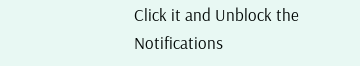Click it and Unblock the Notifications